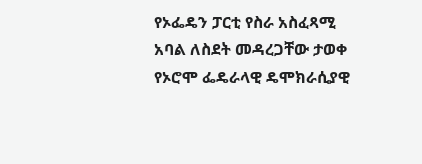የኦፌዴን ፓርቲ የስራ አስፈጻሚ አባል ለስደት መዳረጋቸው ታወቀ
የኦሮሞ ፌዴራላዊ ዴሞክራሲያዊ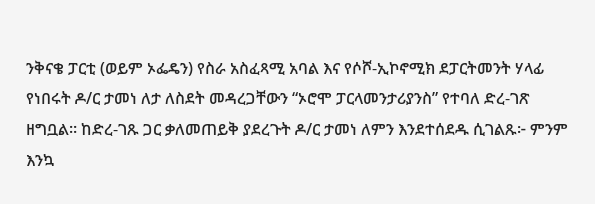ንቅናቄ ፓርቲ (ወይም ኦፌዴን) የስራ አስፈጻሚ አባል እና የሶሾ-ኢኮኖሚክ ደፓርትመንት ሃላፊ የነበሩት ዶ/ር ታመነ ለታ ለስደት መዳረጋቸውን “ኦሮሞ ፓርላመንታሪያንስ” የተባለ ድረ-ገጽ ዘግቧል። ከድረ-ገጹ ጋር ቃለመጠይቅ ያደረጉት ዶ/ር ታመነ ለምን እንደተሰደዱ ሲገልጹ፦ ምንም እንኳ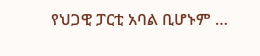የህጋዊ ፓርቲ አባል ቢሆኑም …